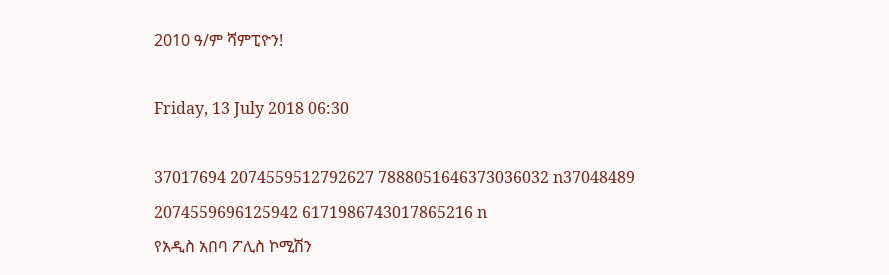2010 ዓ/ም ሻምፒዮን!

Friday, 13 July 2018 06:30

37017694 2074559512792627 7888051646373036032 n37048489 2074559696125942 6171986743017865216 n
የአዲስ አበባ ፖሊስ ኮሚሽን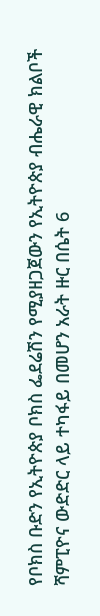የቦክስ ቡድን የኢትዮጵያ ቦክስ ፌደሬሽን የሚያዘጋጀውን የኢትዮጵያ ብሔራዊ ክልቦች ሻምፒዮና ውድድር ላይ ተካፋይ በመሆን አራት ዙር በሴት 6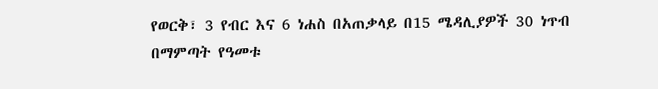የወርቅ፣ 3 የብር እና 6 ነሐስ በአጠቃላይ በ15 ሜዳሊያዎች 30 ነጥብ በማምጣት የዓመቱ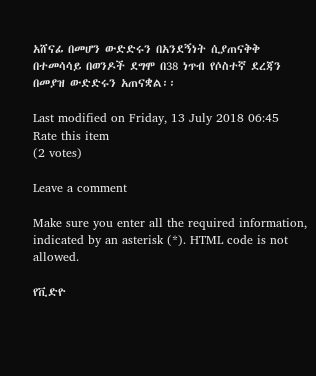አሸናፊ በመሆን ውድድሩን በአንደኝነት ሲያጠናቅቅ በተመሳሳይ በወንዶች ደግሞ በ38 ነጥብ የሶስተኛ ደረጃን በመያዝ ውድድሩን አጠናቋል፡፡

Last modified on Friday, 13 July 2018 06:45
Rate this item
(2 votes)

Leave a comment

Make sure you enter all the required information, indicated by an asterisk (*). HTML code is not allowed.

የቪድዮ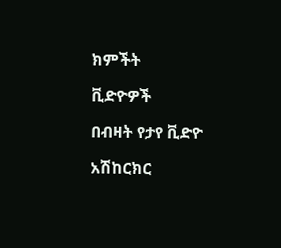ክምችት

ቪድዮዎች

በብዛት የታየ ቪድዮ

አሽከርክር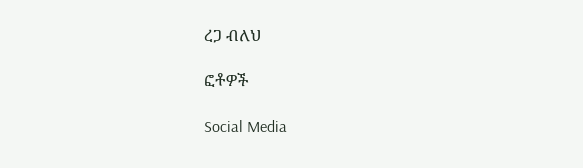ረጋ ብለህ

ፎቶዎች

Social Media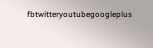fbtwitteryoutubegoogleplus